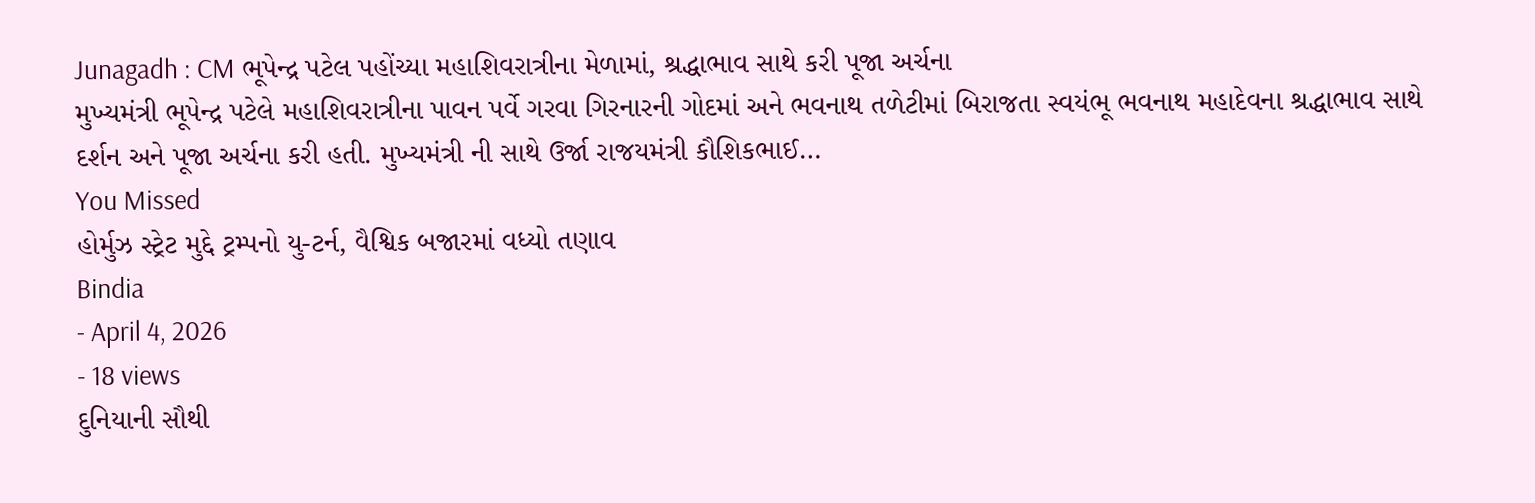Junagadh : CM ભૂપેન્દ્ર પટેલ પહોંચ્યા મહાશિવરાત્રીના મેળામાં, શ્રદ્ધાભાવ સાથે કરી પૂજા અર્ચના
મુખ્યમંત્રી ભૂપેન્દ્ર પટેલે મહાશિવરાત્રીના પાવન પર્વે ગરવા ગિરનારની ગોદમાં અને ભવનાથ તળેટીમાં બિરાજતા સ્વયંભૂ ભવનાથ મહાદેવના શ્રદ્ધાભાવ સાથે દર્શન અને પૂજા અર્ચના કરી હતી. મુખ્યમંત્રી ની સાથે ઉર્જા રાજયમંત્રી કૌશિકભાઈ…
You Missed
હોર્મુઝ સ્ટ્રેટ મુદ્દે ટ્રમ્પનો યુ-ટર્ન, વૈશ્વિક બજારમાં વધ્યો તણાવ
Bindia
- April 4, 2026
- 18 views
દુનિયાની સૌથી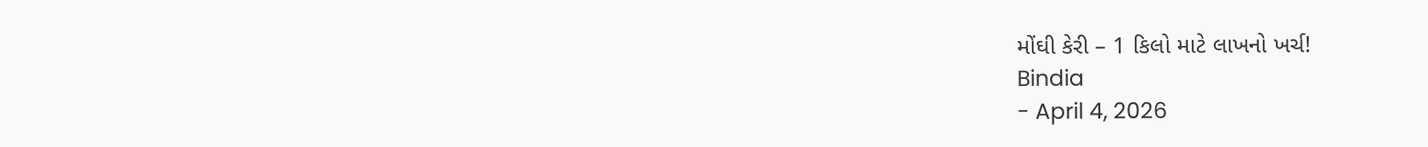મોંઘી કેરી – 1 કિલો માટે લાખનો ખર્ચ!
Bindia
- April 4, 2026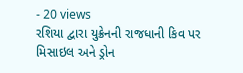- 20 views
રશિયા દ્વારા યુક્રેનની રાજધાની કિવ પર મિસાઇલ અને ડ્રોન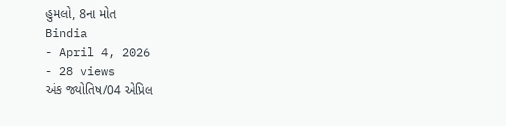હુમલો, 8ના મોત
Bindia
- April 4, 2026
- 28 views
અંક જ્યોતિષ/04 એપ્રિલ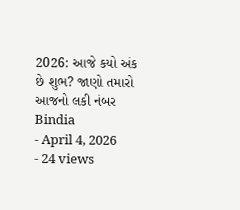2026: આજે કયો અંક છે શુભ? જાણો તમારો આજનો લકી નંબર
Bindia
- April 4, 2026
- 24 views